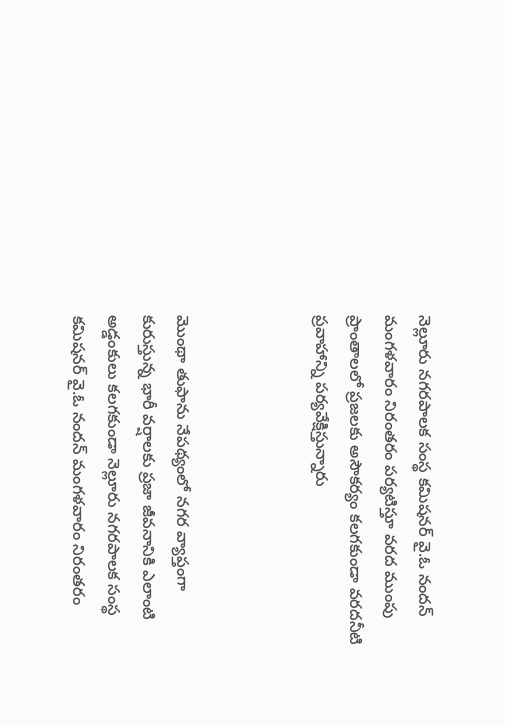నెల్లూరు నగరపాలక సంస్థ కమిషనర్ వై.ఓ నందన్ మంగళవారం నిరంతరం పర్యటిస్తూ వరద ముంపు ప్రాంతాలలో ప్రజలకు అసౌకర్యం కలగకుండా వరదనీటి ప్రవాహాన్ని పర్యవేక్షిస్తున్నారు



మొంథా తుఫాను నేపథ్యంలో నగర వ్యాప్తంగా కురుస్తున్న భారీ వర్షాలకు ప్రజా జీవనానికి ఎలాంటి అడ్డంకులు కలగకుండా నెల్లూరు నగరపాలక సంస్థ కమిషనర్ వై.ఓ నందన్ మంగళవారం నిరంతరం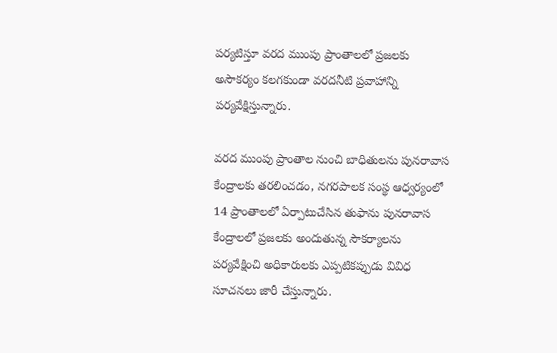పర్యటిస్తూ వరద ముంపు ప్రాంతాలలో ప్రజలకు అసౌకర్యం కలగకుండా వరదనీటి ప్రవాహాన్ని పర్యవేక్షిస్తున్నారు.

వరద ముంపు ప్రాంతాల నుంచి బాధితులను పునరావాస కేంద్రాలకు తరలించడం, నగరపాలక సంస్థ ఆధ్వర్యంలో 14 ప్రాంతాలలో ఏర్పాటుచేసిన తుఫాను పునరావాస కేంద్రాలలో ప్రజలకు అందుతున్న సౌకర్యాలను పర్యవేక్షించి అధికారులకు ఎప్పటికప్పుడు వివిధ సూచనలు జారీ చేస్తున్నారు.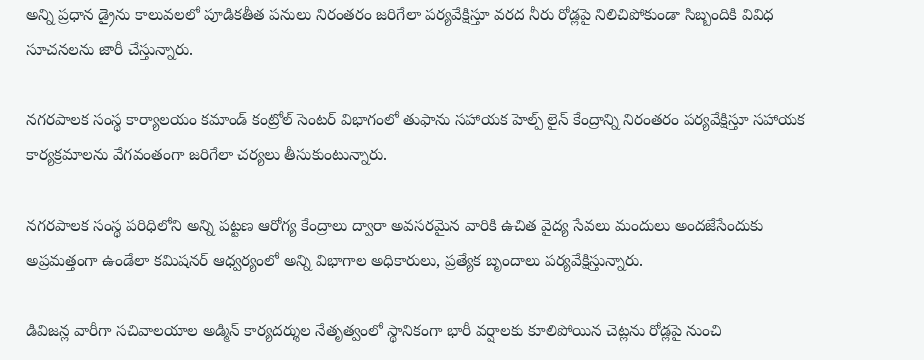అన్ని ప్రధాన డ్రైను కాలువలలో పూడికతీత పనులు నిరంతరం జరిగేలా పర్యవేక్షిస్తూ వరద నీరు రోడ్లపై నిలిచిపోకుండా సిబ్బందికి వివిధ సూచనలను జారీ చేస్తున్నారు.

నగరపాలక సంస్థ కార్యాలయం కమాండ్ కంట్రోల్ సెంటర్ విభాగంలో తుఫాను సహాయక హెల్ప్ లైన్ కేంద్రాన్ని నిరంతరం పర్యవేక్షిస్తూ సహాయక కార్యక్రమాలను వేగవంతంగా జరిగేలా చర్యలు తీసుకుంటున్నారు.

నగరపాలక సంస్థ పరిధిలోని అన్ని పట్టణ ఆరోగ్య కేంద్రాలు ద్వారా అవసరమైన వారికి ఉచిత వైద్య సేవలు మందులు అందజేసేందుకు అప్రమత్తంగా ఉండేలా కమిషనర్ ఆధ్వర్యంలో అన్ని విభాగాల అధికారులు, ప్రత్యేక బృందాలు పర్యవేక్షిస్తున్నారు.

డివిజన్ల వారీగా సచివాలయాల అడ్మిన్ కార్యదర్శుల నేతృత్వంలో స్థానికంగా భారీ వర్షాలకు కూలిపోయిన చెట్లను రోడ్లపై నుంచి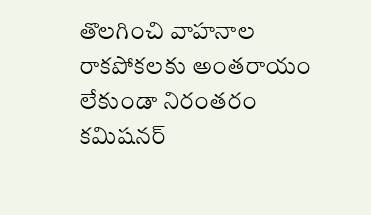తొలగించి వాహనాల రాకపోకలకు అంతరాయం లేకుండా నిరంతరం కమిషనర్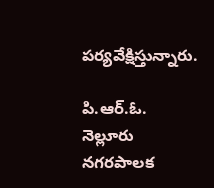పర్యవేక్షిస్తున్నారు.

పి.ఆర్.ఓ.
నెల్లూరు నగరపాలక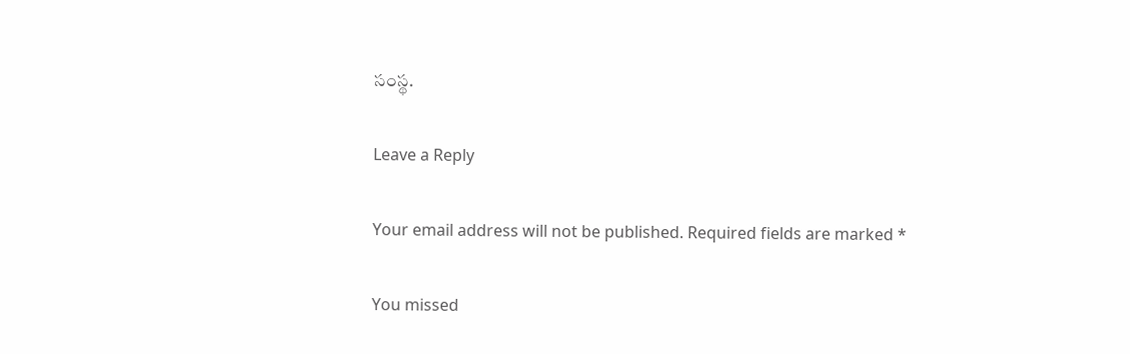సంస్థ.

Leave a Reply

Your email address will not be published. Required fields are marked *

You missed